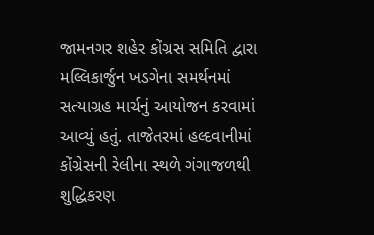જામનગર શહેર કોંગ્રસ સમિતિ દ્વારા મલ્લિકાર્જુન ખડગેના સમર્થનમાં સત્યાગ્રહ માર્ચનું આયોજન કરવામાં આવ્યું હતું. તાજેતરમાં હલ્દવાનીમાં કોંગ્રેસની રેલીના સ્થળે ગંગાજળથી શુદ્ધિકરણ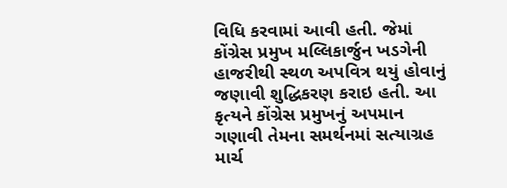વિધિ કરવામાં આવી હતી. જેમાં કોંગ્રેસ પ્રમુખ મલ્લિકાર્જુન ખડગેની હાજરીથી સ્થળ અપવિત્ર થયું હોવાનું જણાવી શુદ્ધિકરણ કરાઇ હતી. આ કૃત્યને કોંગ્રેસ પ્રમુખનું અપમાન ગણાવી તેમના સમર્થનમાં સત્યાગ્રહ માર્ચ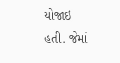યોજાઇ હતી. જેમાં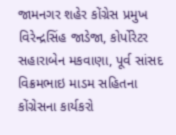જામનગર શહેર કોંગ્રેસ પ્રમુખ વિરેન્દ્રસિંહ જાડેજા, કોર્પોરેટર સહારાબેન મકવાણા, પૂર્વ સાંસદ વિક્રમભાઇ માડમ સહિતના કોંગ્રેસના કાર્યકરો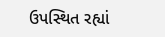ઉપસ્થિત રહ્યાં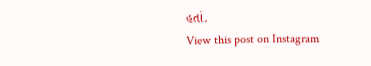હતાં.
View this post on Instagram